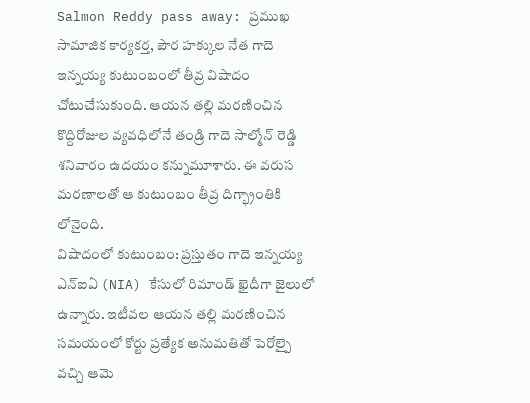Salmon Reddy pass away: ప్రముఖ సామాజిక కార్యకర్త, పౌర హక్కుల నేత గాదె ఇన్నయ్య కుటుంబంలో తీవ్ర విషాదం చోటుచేసుకుంది. ఆయన తల్లి మరణించిన కొద్దిరోజుల వ్యవధిలోనే తండ్రి గాదె సాల్మోన్ రెడ్డి శనివారం ఉదయం కన్నుమూశారు. ఈ వరుస మరణాలతో ఆ కుటుంబం తీవ్ర దిగ్భ్రాంతికి లోనైంది.
విషాదంలో కుటుంబం: ప్రస్తుతం గాదె ఇన్నయ్య ఎన్ఐఏ (NIA) కేసులో రిమాండ్ ఖైదీగా జైలులో ఉన్నారు. ఇటీవల ఆయన తల్లి మరణించిన సమయంలో కోర్టు ప్రత్యేక అనుమతితో పెరోల్పై వచ్చి ఆమె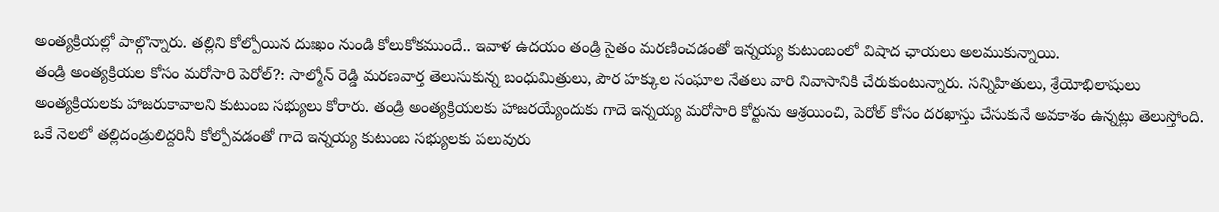అంత్యక్రియల్లో పాల్గొన్నారు. తల్లిని కోల్పోయిన దుఃఖం నుండి కోలుకోకముందే.. ఇవాళ ఉదయం తండ్రి సైతం మరణించడంతో ఇన్నయ్య కుటుంబంలో విషాద ఛాయలు అలముకున్నాయి.
తండ్రి అంత్యక్రియల కోసం మరోసారి పెరోల్?: సాల్మోన్ రెడ్డి మరణవార్త తెలుసుకున్న బంధుమిత్రులు, పౌర హక్కుల సంఘాల నేతలు వారి నివాసానికి చేరుకుంటున్నారు. సన్నిహితులు, శ్రేయోభిలాషులు అంత్యక్రియలకు హాజరుకావాలని కుటుంబ సభ్యులు కోరారు. తండ్రి అంత్యక్రియలకు హాజరయ్యేందుకు గాదె ఇన్నయ్య మరోసారి కోర్టును ఆశ్రయించి, పెరోల్ కోసం దరఖాస్తు చేసుకునే అవకాశం ఉన్నట్లు తెలుస్తోంది. ఒకే నెలలో తల్లిదండ్రులిద్దరినీ కోల్పోవడంతో గాదె ఇన్నయ్య కుటుంబ సభ్యులకు పలువురు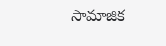సామాజిక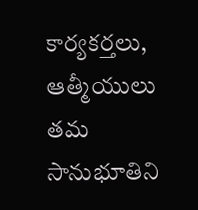కార్యకర్తలు, ఆత్మీయులు తమ సానుభూతిని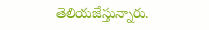తెలియజేస్తున్నారు.